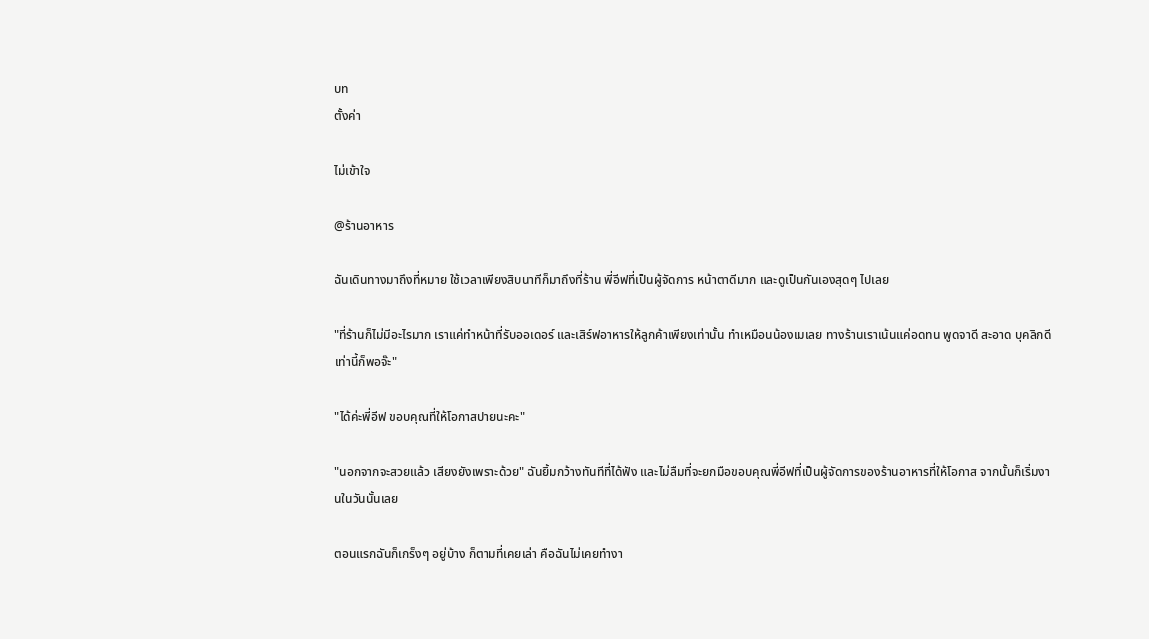บท
ตั้งค่า

ไม่เข้าใจ

@ร้านอาหาร

ฉันเดินทางมาถึงที่หมาย ใช้เวลาเพียงสิบนาทีก็มาถึงที่ร้าน พี่อีฟที่เป็นผู้จัดการ หน้าตาดีมาก และดูเป็นกันเองสุดๆ ไปเลย

"ที่ร้านก็ไม่มีอะไรมาก เราแค่ทำหน้าที่รับออเดอร์ และเสิร์ฟอาหารให้ลูกค้าเพียงเท่านั้น ทำเหมือนน้องเมเลย ทางร้านเราเน้นแค่อดทน พูดจาดี สะอาด บุคลิกดี เท่านี้ก็พอจ๊ะ"

"ได้ค่ะพี่อีฟ ขอบคุณที่ให้โอกาสปายนะคะ"

"นอกจากจะสวยแล้ว เสียงยังเพราะด้วย" ฉันยิ้มกว้างทันทีที่ได้ฟัง และไม่ลืมที่จะยกมือขอบคุณพี่อีฟที่เป็นผู้จัดการของร้านอาหารที่ให้โอกาส จากนั้นก็เริ่มงานในวันนั้นเลย

ตอนแรกฉันก็เกร็งๆ อยู่บ้าง ก็ตามที่เคยเล่า คือฉันไม่เคยทำงา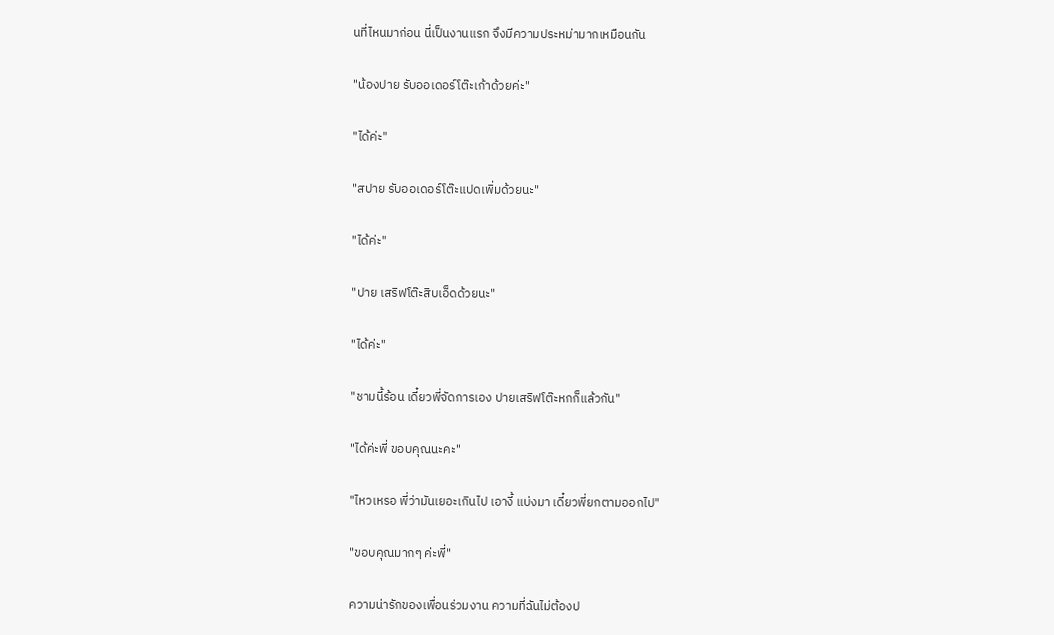นที่ไหนมาก่อน นี่เป็นงานแรก จึงมีความประหม่ามากเหมือนกัน

"น้องปาย รับออเดอร์โต๊ะเก้าด้วยค่ะ"

"ได้ค่ะ"

"สปาย รับออเดอร์โต๊ะแปดเพิ่มด้วยนะ"

"ได้ค่ะ"

"ปาย เสริฟโต๊ะสิบเอ็ดด้วยนะ"

"ได้ค่ะ"

"ชามนี้ร้อน เดี๋ยวพี่จัดการเอง ปายเสริฟโต๊ะหกก็แล้วกัน"

"ได้ค่ะพี่ ขอบคุณนะคะ"

"ไหวเหรอ พี่ว่ามันเยอะเกินไป เอางี้ แบ่งมา เดี๋ยวพี่ยกตามออกไป"

"ขอบคุณมากๆ ค่ะพี่"

ความน่ารักของเพื่อนร่วมงาน ความที่ฉันไม่ต้องป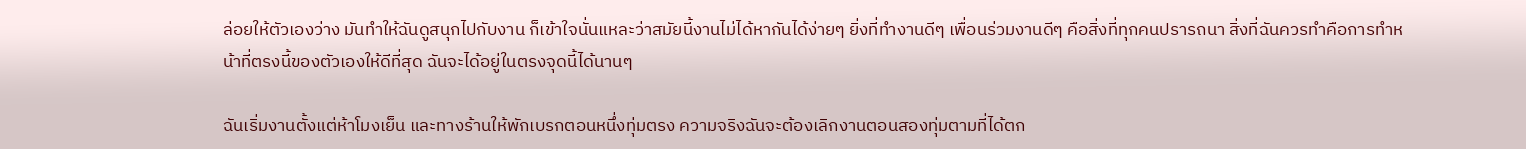ล่อยให้ตัวเองว่าง มันทำให้ฉันดูสนุกไปกับงาน ก็เข้าใจนั่นแหละว่าสมัยนี้งานไม่ได้หากันได้ง่ายๆ ยิ่งที่ทำงานดีๆ เพื่อนร่วมงานดีๆ คือสิ่งที่ทุกคนปรารถนา สิ่งที่ฉันควรทำคือการทำหน้าที่ตรงนี้ของตัวเองให้ดีที่สุด ฉันจะได้อยู่ในตรงจุดนี้ได้นานๆ

ฉันเริ่มงานตั้งแต่ห้าโมงเย็น และทางร้านให้พักเบรกตอนหนึ่งทุ่มตรง ความจริงฉันจะต้องเลิกงานตอนสองทุ่มตามที่ได้ตก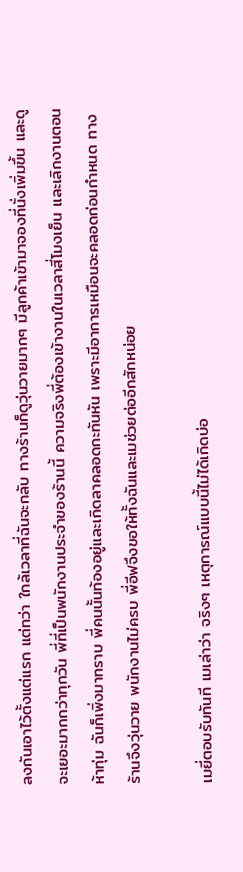ลงกันเอาไว้ตั้งแต่แรก แต่ทว่า ใกล้เวลาที่ฉันจะกลับ ทางร้านก็ดูวุ่นวายมากๆ มีลูกค้าเข้ามาจองที่นั่งเพิ่มขึ้น และดูจะเยอะมากกว่าทุกวัน พี่ที่เป็นพนักงานประจำของร้านนี้ ความจริงพี่ต้องเข้างานในเวลาสี่โมงเย็น และเลิกงานตอนห้าทุ่ม ฉันก็เพิ่งมาทราบ พี่คนนั้นท้องอยู่และเกิดลาคลอดกะทันหัน เพราะมีอาการเหมือนจะคลอดก่อนกำหนด ทางร้านจึงวุ่นวาย พนักงานไม่ครบ พี่อีฟจึงขอให้ทั้งฉันและเมช่วยต่ออีกสักหน่อย

เมยี่ตอบรับทันที เมเล่าว่า จริงๆ เหตุการณ์แบบนี้ไม่ได้เกิดบ่อ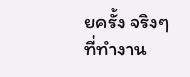ยครั้ง จริงๆ ที่ทำงาน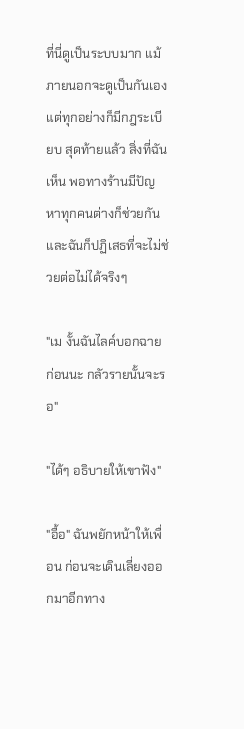ที่นี่ดูเป็นระบบมาก แม้ภายนอกจะดูเป็นกันเอง แต่ทุกอย่างก็มีกฎระเบียบ สุดท้ายแล้ว สิ่งที่ฉันเห็น พอทางร้านมีปัญหาทุกคนต่างก็ช่วยกัน และฉันก็ปฏิเสธที่จะไม่ช่วยต่อไม่ได้จริงๆ

"เม งั้นฉันไลค์บอกฉายก่อนนะ กลัวรายนั้นจะรอ"

"ได้ๆ อธิบายให้เขาฟัง"

"อื้อ" ฉันพยักหน้าให้เพื่อน ก่อนจะเดินเลี่ยงออกมาอีกทาง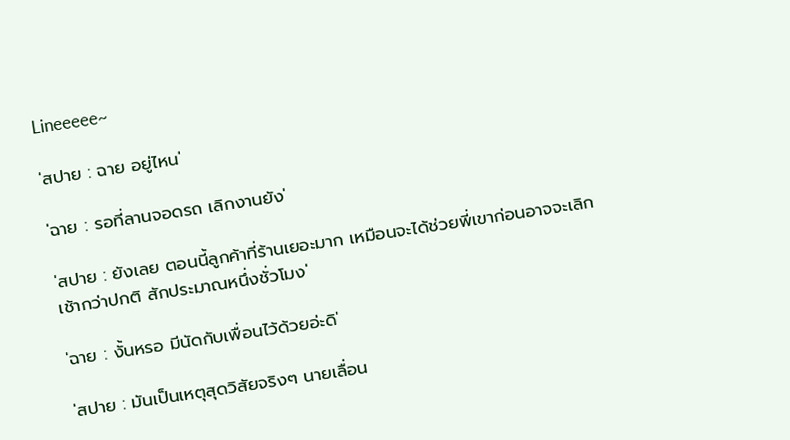Lineeeee~

'สปาย : ฉาย อยู่ไหน'

'ฉาย : รอที่ลานจอดรถ เลิกงานยัง'

'สปาย : ยังเลย ตอนนี้ลูกค้าที่ร้านเยอะมาก เหมือนจะได้ช่วยพี่เขาก่อนอาจจะเลิกเช้ากว่าปกติ สักประมาณหนึ่งชั่วโมง'

'ฉาย : งั้นหรอ มีนัดกับเพื่อนไว้ด้วยอ่ะดิ'

'สปาย : มันเป็นเหตุสุดวิสัยจริงๆ นายเลื่อน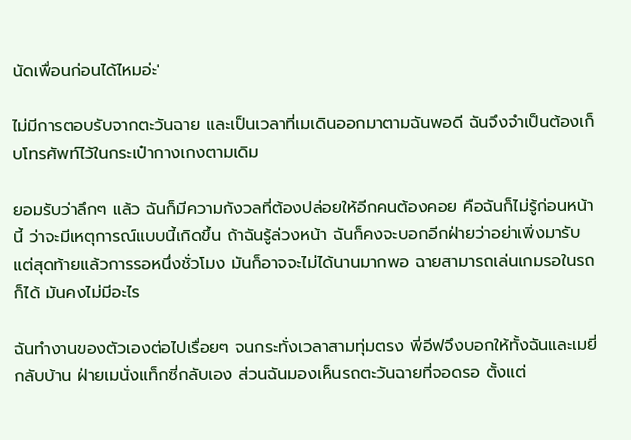นัดเพื่อนก่อนได้ไหมอ่ะ'

ไม่มีการตอบรับจากตะวันฉาย และเป็นเวลาที่เมเดินออกมาตามฉันพอดี ฉันจึงจำเป็นต้องเก็บโทรศัพท์ไว้ในกระเป๋ากางเกงตามเดิม

ยอมรับว่าลึกๆ แล้ว ฉันก็มีความกังวลที่ต้องปล่อยให้อีกคนต้องคอย คือฉันก็ไม่รู้ก่อนหน้านี้ ว่าจะมีเหตุการณ์แบบนี้เกิดขึ้น ถ้าฉันรู้ล่วงหน้า ฉันก็คงจะบอกอีกฝ่ายว่าอย่าเพิ่งมารับ แต่สุดท้ายแล้วการรอหนึ่งชั่วโมง มันก็อาจจะไม่ได้นานมากพอ ฉายสามารถเล่นเกมรอในรถก็ได้ มันคงไม่มีอะไร

ฉันทำงานของตัวเองต่อไปเรื่อยๆ จนกระทั่งเวลาสามทุ่มตรง พี่อีฟจึงบอกให้ทั้งฉันและเมยี่กลับบ้าน ฝ่ายเมนั่งแท็กซี่กลับเอง ส่วนฉันมองเห็นรถตะวันฉายที่จอดรอ ตั้งแต่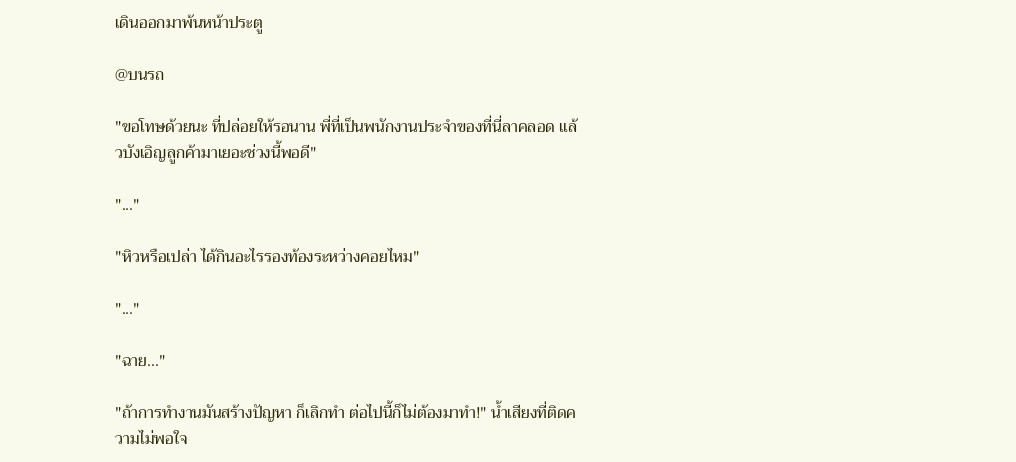เดินออกมาพ้นหน้าประตู

@บนรถ

"ขอโทษด้วยนะ ที่ปล่อยให้รอนาน พี่ที่เป็นพนักงานประจำของที่นี่ลาคลอด แล้วบังเอิญลูกค้ามาเยอะช่วงนี้พอดี"

"..."

"หิวหรือเปล่า ได้กินอะไรรองท้องระหว่างคอยไหม"

"..."

"ฉาย..."

"ถ้าการทำงานมันสร้างปัญหา ก็เลิกทำ ต่อไปนี้ก็ไม่ต้องมาทำ!" น้ำเสียงที่ติดความไม่พอใจ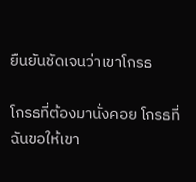ยืนยันชัดเจนว่าเขาโกรธ

โกรธที่ต้องมานั่งคอย โกรธที่ฉันขอให้เขา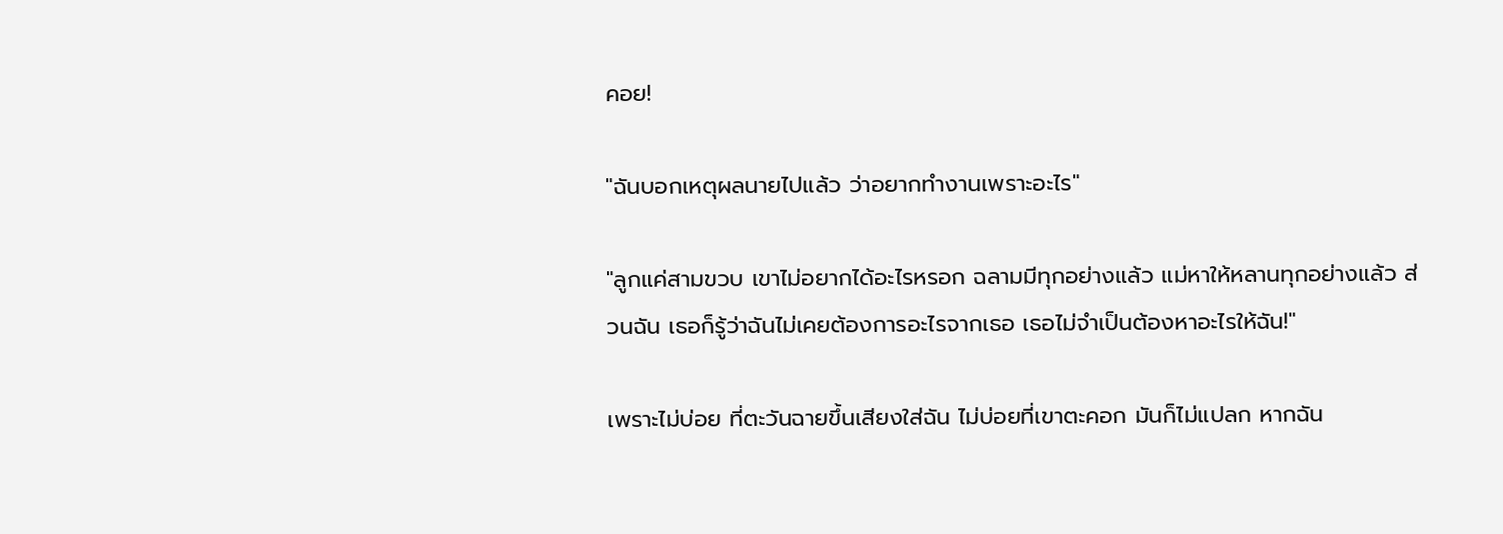คอย!

"ฉันบอกเหตุผลนายไปแล้ว ว่าอยากทำงานเพราะอะไร"

"ลูกแค่สามขวบ เขาไม่อยากได้อะไรหรอก ฉลามมีทุกอย่างแล้ว แม่หาให้หลานทุกอย่างแล้ว ส่วนฉัน เธอก็รู้ว่าฉันไม่เคยต้องการอะไรจากเธอ เธอไม่จำเป็นต้องหาอะไรให้ฉัน!"

เพราะไม่บ่อย ที่ตะวันฉายขึ้นเสียงใส่ฉัน ไม่บ่อยที่เขาตะคอก มันก็ไม่แปลก หากฉัน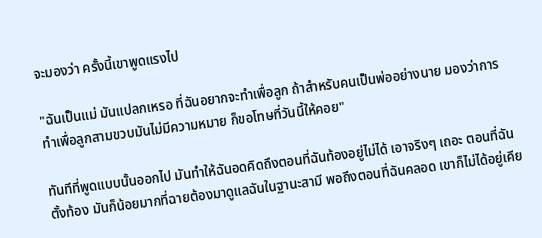จะมองว่า ครั้งนี้เขาพูดแรงไป

"ฉันเป็นแม่ มันแปลกเหรอ ที่ฉันอยากจะทำเพื่อลูก ถ้าสำหรับคนเป็นพ่ออย่างนาย มองว่าการทำเพื่อลูกสามขวบมันไม่มีความหมาย ก็ขอโทษที่วันนี้ให้คอย"

ทันทีที่พูดแบบนั้นออกไป มันทำให้ฉันอดคิดถึงตอนที่ฉันท้องอยู่ไม่ได้ เอาจริงๆ เถอะ ตอนที่ฉันตั้งท้อง มันก็น้อยมากที่ฉายต้องมาดูแลฉันในฐานะสามี พอถึงตอนที่ฉันคลอด เขาก็ไม่ได้อยู่เคีย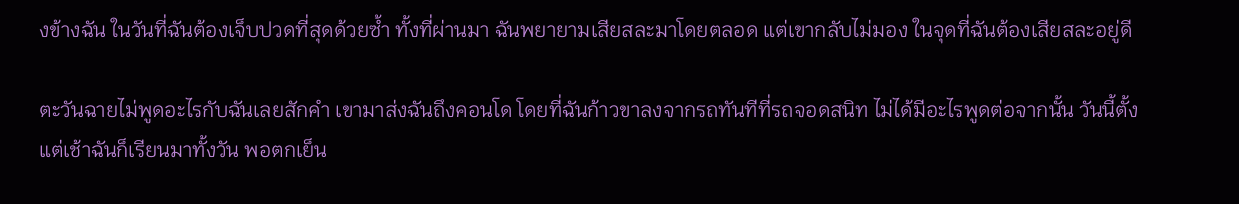งข้างฉัน ในวันที่ฉันต้องเจ็บปวดที่สุดด้วยซ้ำ ทั้งที่ผ่านมา ฉันพยายามเสียสละมาโดยตลอด แต่เขากลับไม่มอง ในจุดที่ฉันต้องเสียสละอยู่ดี

ตะวันฉายไม่พูดอะไรกับฉันเลยสักคำ เขามาส่งฉันถึงคอนโด โดยที่ฉันก้าวขาลงจากรถทันทีที่รถจอดสนิท ไม่ได้มีอะไรพูดต่อจากนั้น วันนี้ตั้งแต่เช้าฉันก็เรียนมาทั้งวัน พอตกเย็น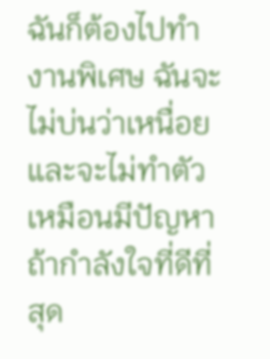ฉันก็ต้องไปทำงานพิเศษ ฉันจะไม่บ่นว่าเหนื่อย และจะไม่ทำตัวเหมือนมีปัญหา ถ้ากำลังใจที่ดีที่สุด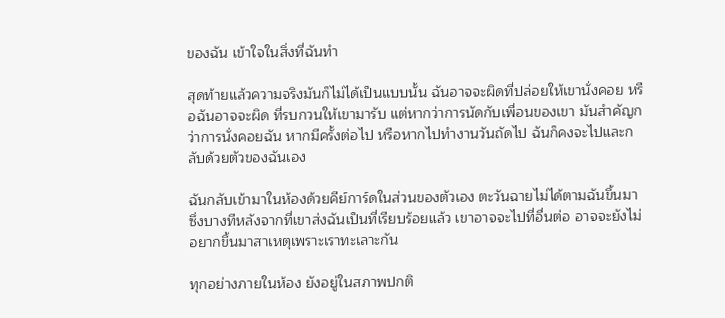ของฉัน เข้าใจในสิ่งที่ฉันทำ

สุดท้ายแล้วความจริงมันก็ไม่ได้เป็นแบบนั้น ฉันอาจจะผิดที่ปล่อยให้เขานั่งคอย หรือฉันอาจจะผิด ที่รบกวนให้เขามารับ แต่หากว่าการนัดกับเพื่อนของเขา มันสำคัญกว่าการนั่งคอยฉัน หากมีครั้งต่อไป หรือหากไปทำงานวันถัดไป ฉันก็คงจะไปและกลับด้วยตัวของฉันเอง

ฉันกลับเข้ามาในห้องด้วยคีย์การ์ดในส่วนของตัวเอง ตะวันฉายไม่ได้ตามฉันขึ้นมา ซึ่งบางทีหลังจากที่เขาส่งฉันเป็นที่เรียบร้อยแล้ว เขาอาจจะไปที่อื่นต่อ อาจจะยังไม่อยากขึ้นมาสาเหตุเพราะเราทะเลาะกัน

ทุกอย่างภายในห้อง ยังอยู่ในสภาพปกติ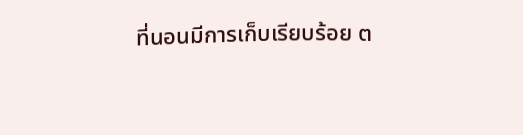ที่นอนมีการเก็บเรียบร้อย ต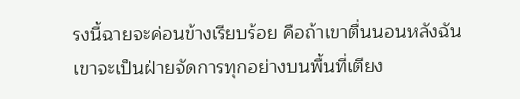รงนี้ฉายจะค่อนข้างเรียบร้อย คือถ้าเขาตื่นนอนหลังฉัน เขาจะเป็นฝ่ายจัดการทุกอย่างบนพื้นที่เตียง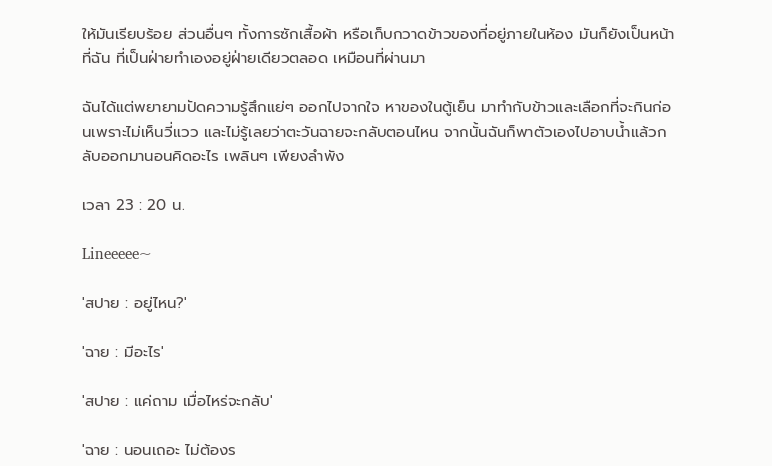ให้มันเรียบร้อย ส่วนอื่นๆ ทั้งการซักเสื้อผ้า หรือเก็บกวาดข้าวของที่อยู่ภายในห้อง มันก็ยังเป็นหน้าที่ฉัน ที่เป็นฝ่ายทำเองอยู่ฝ่ายเดียวตลอด เหมือนที่ผ่านมา

ฉันได้แต่พยายามปัดความรู้สึกแย่ๆ ออกไปจากใจ หาของในตู้เย็น มาทำกับข้าวและเลือกที่จะกินก่อนเพราะไม่เห็นวี่แวว และไม่รู้เลยว่าตะวันฉายจะกลับตอนไหน จากนั้นฉันก็พาตัวเองไปอาบน้ำแล้วกลับออกมานอนคิดอะไร เพลินๆ เพียงลำพัง

เวลา 23 : 20 น.

Lineeeee~

'สปาย : อยู่ไหน?'

'ฉาย : มีอะไร'

'สปาย : แค่ถาม เมื่อไหร่จะกลับ'

'ฉาย : นอนเถอะ ไม่ต้องร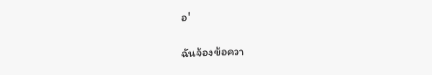อ'

ฉันจ้องข้อควา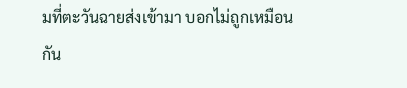มที่ตะวันฉายส่งเข้ามา บอกไม่ถูกเหมือนกัน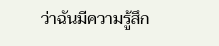ว่าฉันมีความรู้สึก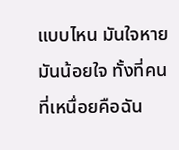แบบไหน มันใจหาย มันน้อยใจ ทั้งที่คนที่เหนื่อยคือฉัน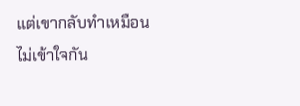แต่เขากลับทำเหมือนไม่เข้าใจกัน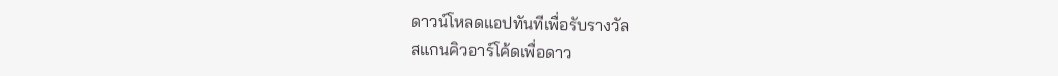ดาวน์โหลดแอปทันทีเพื่อรับรางวัล
สแกนคิวอาร์โค้ดเพื่อดาว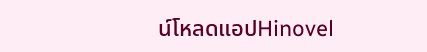น์โหลดแอปHinovel